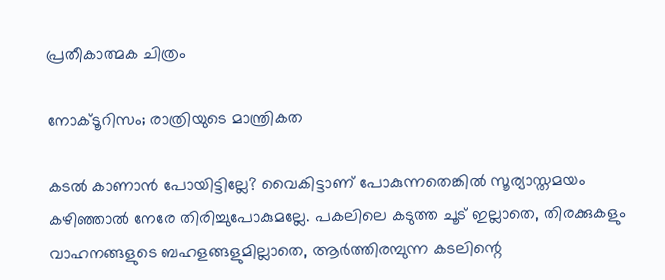പ്രതീകാത്മക ചിത്രം

നോക്ടൂറിസം; രാത്രിയുടെ മാന്ത്രികത

കടൽ കാണാൻ പോയിട്ടില്ലേ? വൈകിട്ടാണ് പോകുന്നതെങ്കിൽ സൂര്യാസ്തമയം കഴിഞ്ഞാൽ നേരേ തിരിച്ചുപോകുമല്ലേ. പകലിലെ കടുത്ത ചൂട് ഇല്ലാതെ, തിരക്കുകളും വാഹനങ്ങളുടെ ബഹളങ്ങളുമില്ലാതെ, ആർത്തിരമ്പുന്ന കടലിന്റെ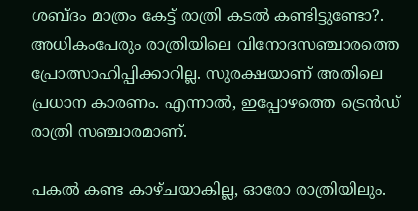ശബ്ദം മാത്രം കേട്ട് രാത്രി കടൽ കണ്ടിട്ടുണ്ടോ?. അധികംപേരും രാത്രിയിലെ വിനോദസഞ്ചാരത്തെ പ്രോത്സാഹിപ്പിക്കാറില്ല. സുരക്ഷയാണ് അതിലെ പ്രധാന കാരണം. എന്നാൽ, ഇപ്പോഴത്തെ ട്രെൻഡ് രാത്രി സഞ്ചാരമാണ്.

പകൽ കണ്ട കാഴ്ചയാകില്ല, ഓരോ രാത്രിയിലും.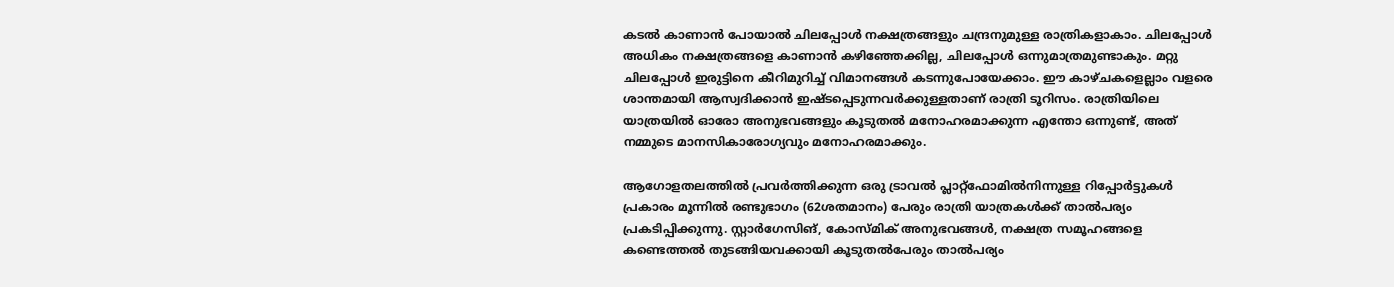കടൽ കാണാൻ പോയാൽ ചിലപ്പോൾ നക്ഷത്രങ്ങളും ചന്ദ്രനുമുള്ള രാത്രികളാകാം. ചിലപ്പോൾ അധികം നക്ഷത്രങ്ങളെ കാണാൻ കഴിഞ്ഞേക്കില്ല, ചിലപ്പോൾ ഒന്നുമാത്രമുണ്ടാകും. മറ്റു ചിലപ്പോൾ ഇരുട്ടിനെ കീറിമുറിച്ച് വിമാനങ്ങൾ കടന്നുപോയേക്കാം. ഈ കാഴ്ചകളെല്ലാം വളരെ ശാന്തമായി ആസ്വദിക്കാൻ ഇഷ്ടപ്പെടുന്നവർക്കുള്ളതാണ് രാത്രി ടൂറിസം. രാത്രിയിലെ യാത്രയിൽ ഓരോ അനുഭവങ്ങളും കൂടുതൽ മനോഹരമാക്കുന്ന എന്തോ ഒന്നുണ്ട്, അത് നമ്മുടെ മാനസികാരോഗ്യവും മനോഹരമാക്കും.

ആഗോളതലത്തിൽ പ്രവർത്തിക്കുന്ന ഒരു ട്രാവൽ പ്ലാറ്റ്ഫോമിൽനിന്നുള്ള റിപ്പോർട്ടുകൾ പ്രകാരം മൂന്നിൽ രണ്ടുഭാഗം (62ശതമാനം) പേരും രാത്രി യാത്രകൾക്ക് താൽപര്യം പ്രകടിപ്പിക്കുന്നു. സ്റ്റാർഗേസിങ്, കോസ്മിക് അനുഭവങ്ങൾ, നക്ഷത്ര സമൂഹങ്ങളെ കണ്ടെത്തൽ തുടങ്ങിയവക്കായി കൂടുതൽപേരും താൽപര്യം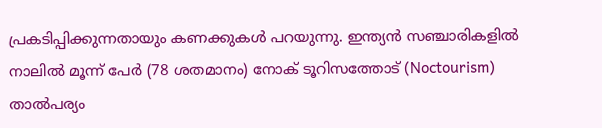പ്രകടിപ്പിക്കുന്നതായും കണക്കുകൾ പറയുന്നു. ഇന്ത്യൻ സഞ്ചാരികളിൽ നാലിൽ മൂന്ന് പേർ (78 ശതമാനം) നോക് ടൂറിസത്തോട് (Noctourism) താൽപര്യം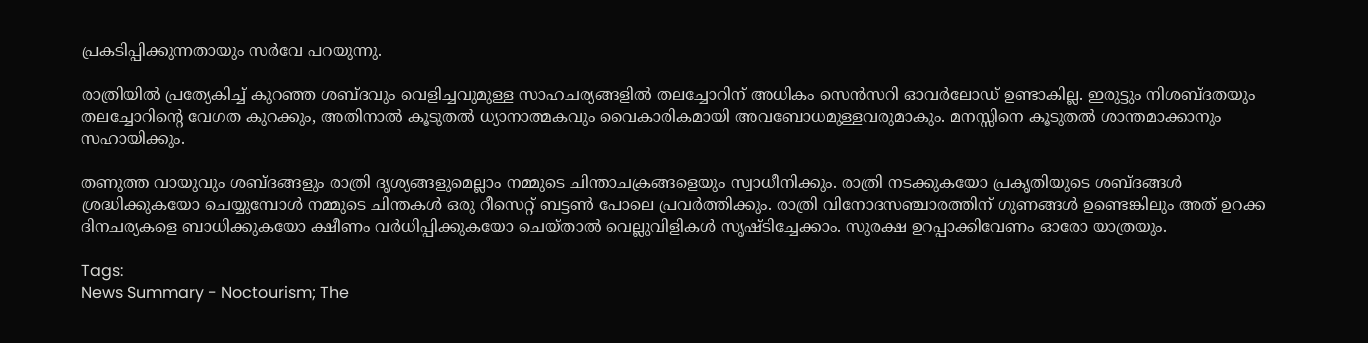പ്രകടിപ്പിക്കുന്നതായും സർവേ പറയുന്നു.

രാത്രിയിൽ പ്രത്യേകിച്ച് കുറഞ്ഞ ശബ്ദവും വെളിച്ചവുമുള്ള സാഹചര്യങ്ങളിൽ തലച്ചോറിന് അധികം സെൻസറി ഓവർലോഡ് ഉണ്ടാകില്ല. ഇരുട്ടും നിശബ്ദതയും തലച്ചോറിന്റെ വേഗത കുറക്കും, അതിനാൽ കൂടുതൽ ധ്യാനാത്മകവും വൈകാരികമായി അവബോധമുള്ളവരുമാകും. മനസ്സിനെ കൂടുതൽ ശാന്തമാക്കാനും സഹായിക്കും.

തണുത്ത വായുവും ശബ്ദങ്ങളും രാത്രി ദൃശ്യങ്ങളുമെല്ലാം നമ്മുടെ ചിന്താചക്രങ്ങളെയും സ്വാധീനിക്കും. രാത്രി നടക്കുകയോ പ്രകൃതിയുടെ ശബ്ദങ്ങൾ ശ്രദ്ധിക്കുകയോ ചെയ്യുമ്പോൾ നമ്മുടെ ചിന്തകൾ ഒരു റീസെറ്റ് ബട്ടൺ പോലെ പ്രവർത്തിക്കും. രാത്രി വിനോദസഞ്ചാരത്തിന് ഗുണങ്ങൾ ഉണ്ടെങ്കിലും അത് ഉറക്ക ദിനചര്യകളെ ബാധിക്കുകയോ ക്ഷീണം വർധിപ്പിക്കുകയോ ചെയ്താൽ വെല്ലുവിളികൾ സൃഷ്ടിച്ചേക്കാം. സുരക്ഷ ഉറപ്പാക്കിവേണം ഓരോ യാത്രയും.

Tags:
News Summary - Noctourism; The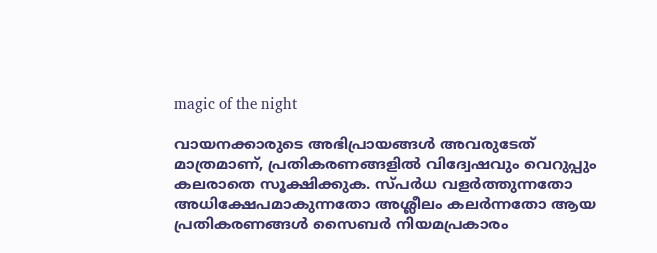magic of the night

വായനക്കാരുടെ അഭിപ്രായങ്ങള്‍ അവരുടേത് മാത്രമാണ്, പ്രതികരണങ്ങളിൽ വിദ്വേഷവും വെറുപ്പും കലരാതെ സൂക്ഷിക്കുക. സ്പർധ വളർത്തുന്നതോ അധിക്ഷേപമാകുന്നതോ അശ്ലീലം കലർന്നതോ ആയ പ്രതികരണങ്ങൾ സൈബർ നിയമപ്രകാരം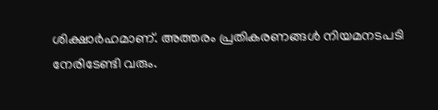ശിക്ഷാർഹമാണ്. അത്തരം പ്രതികരണങ്ങൾ നിയമനടപടി നേരിടേണ്ടി വരും.